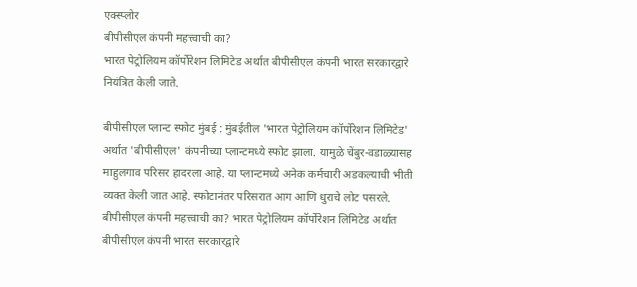एक्स्प्लोर
बीपीसीएल कंपनी महत्त्वाची का?
भारत पेट्रोलियम कॉर्पोरेशन लिमिटेड अर्थात बीपीसीएल कंपनी भारत सरकारद्वारे नियंत्रित केली जाते.

बीपीसीएल प्लान्ट स्फोट मुंबई : मुंबईतील 'भारत पेट्रोलियम कॉर्पोरेशन लिमिटेड' अर्थात 'बीपीसीएल' कंपनीच्या प्लान्टमध्ये स्फोट झाला. यामुळे चेंबुर-वडाळ्यासह माहुलगाव परिसर हादरला आहे. या प्लान्टमध्ये अनेक कर्मचारी अडकल्याची भीती व्यक्त केली जात आहे. स्फोटानंतर परिसरात आग आणि धुराचे लोट पसरले. बीपीसीएल कंपनी महत्त्वाची का? भारत पेट्रोलियम कॉर्पोरेशन लिमिटेड अर्थात बीपीसीएल कंपनी भारत सरकारद्वारे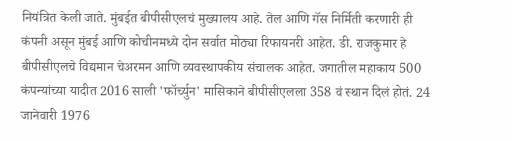नियंत्रित केली जाते. मुंबईत बीपीसीएलचं मुख्यालय आहे. तेल आणि गॅस निर्मिती करणारी ही कंपनी असून मुंबई आणि कोचीनमध्ये दोन सर्वात मोठ्या रिफायनरी आहेत. डी. राजकुमार हे बीपीसीएलचे विद्यमान चेअरमन आणि व्यवस्थापकीय संचालक आहेत. जगातील महाकाय 500 कंपन्यांच्या यादीत 2016 साली 'फॉर्च्युन' मासिकाने बीपीसीएलला 358 वं स्थान दिलं होतं. 24 जानेवारी 1976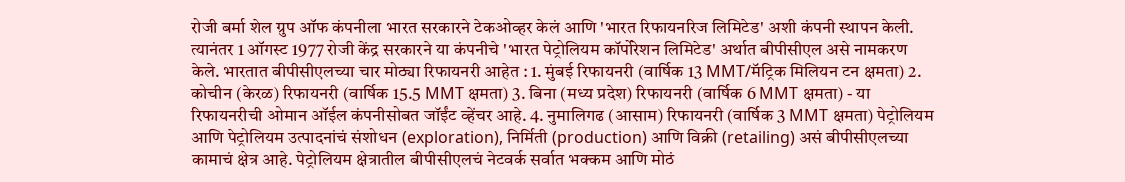रोजी बर्मा शेल ग्रुप ऑफ कंपनीला भारत सरकारने टेकओव्हर केलं आणि 'भारत रिफायनरिज लिमिटेड' अशी कंपनी स्थापन केली. त्यानंतर 1 ऑगस्ट 1977 रोजी केंद्र सरकारने या कंपनीचे 'भारत पेट्रोलियम कॉर्पोरेशन लिमिटेड' अर्थात बीपीसीएल असे नामकरण केले. भारतात बीपीसीएलच्या चार मोठ्या रिफायनरी आहेत : 1. मुंबई रिफायनरी (वार्षिक 13 MMT/मॅट्रिक मिलियन टन क्षमता) 2. कोचीन (केरळ) रिफायनरी (वार्षिक 15.5 MMT क्षमता) 3. बिना (मध्य प्रदेश) रिफायनरी (वार्षिक 6 MMT क्षमता) - या रिफायनरीची ओमान ऑईल कंपनीसोबत जॉईंट व्हेंचर आहे. 4. नुमालिगढ (आसाम) रिफायनरी (वार्षिक 3 MMT क्षमता) पेट्रोलियम आणि पेट्रोलियम उत्पादनांचं संशोधन (exploration), निर्मिती (production) आणि विक्री (retailing) असं बीपीसीएलच्या कामाचं क्षेत्र आहे. पेट्रोलियम क्षेत्रातील बीपीसीएलचं नेटवर्क सर्वात भक्कम आणि मोठं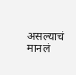असल्याचं मानलं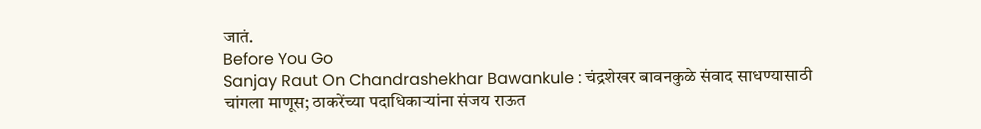जातं.
Before You Go
Sanjay Raut On Chandrashekhar Bawankule : चंद्रशेखर बावनकुळे संवाद साधण्यासाठी चांगला माणूस; ठाकरेंच्या पदाधिकाऱ्यांना संजय राऊत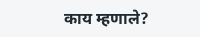काय म्हणाले?